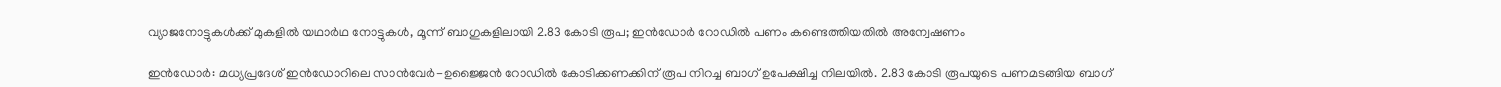വ്യാജനോട്ടുകൾക്ക് മുകളിൽ യഥാർഥ നോട്ടുകൾ, മൂന്ന് ബാഗുകളിലായി 2.83 കോടി രൂപ; ഇൻഡോർ റോഡിൽ പണം കണ്ടെത്തിയതിൽ അന്വേഷണം

ഇൻഡോർ: മധ്യപ്രദേശ് ഇൻഡോറിലെ സാൻവേർ-ഉജ്ജൈൻ റോഡിൽ കോടിക്കണക്കിന് രൂപ നിറച്ച ബാഗ് ഉപേക്ഷിച്ച നിലയിൽ. 2.83 കോടി രൂപയുടെ പണമടങ്ങിയ ബാഗ്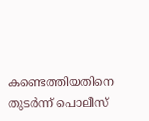കണ്ടെത്തിയതിനെ തുടർന്ന് പൊലീസ്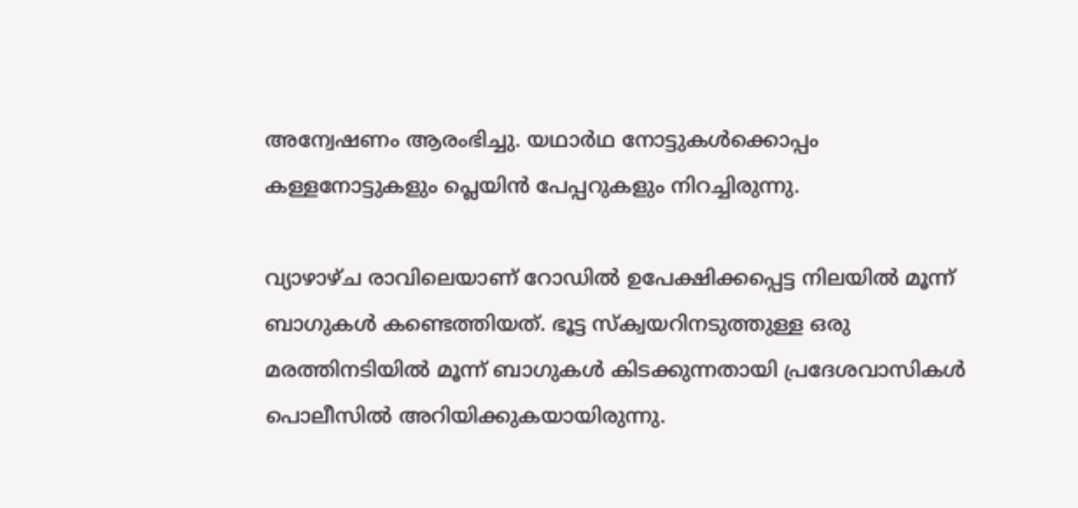അന്വേഷണം ആരംഭിച്ചു. യഥാർഥ നോട്ടുകൾക്കൊപ്പം കള്ളനോട്ടുകളും പ്ലെയിൻ പേപ്പറുകളും നിറച്ചിരുന്നു.

വ്യാഴാഴ്ച രാവിലെയാണ് റോഡിൽ ഉപേക്ഷിക്കപ്പെട്ട നിലയിൽ മൂന്ന് ബാഗുകൾ കണ്ടെത്തിയത്. ഭൂട്ട സ്‌ക്വയറിനടുത്തുള്ള ഒരു മരത്തിനടിയിൽ മൂന്ന് ബാഗുകൾ കിടക്കുന്നതായി പ്രദേശവാസികൾ പൊലീസിൽ അറിയിക്കുകയായിരുന്നു.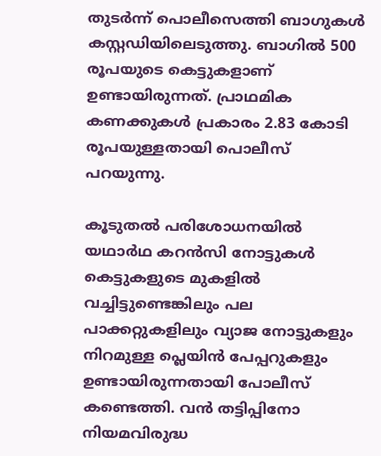തുടർന്ന് പൊലീസെത്തി ബാഗുകൾ കസ്റ്റഡിയിലെടുത്തു. ബാഗിൽ 500 രൂപയുടെ കെട്ടുകളാണ് ഉണ്ടായിരുന്നത്. പ്രാഥമിക കണക്കുകൾ പ്രകാരം 2.83 കോടി രൂപയുള്ളതായി പൊലീസ് പറയുന്നു.

കൂടുതൽ പരിശോധനയിൽ യഥാർഥ കറൻസി നോട്ടുകൾ കെട്ടുകളുടെ മുകളിൽ വച്ചിട്ടുണ്ടെങ്കിലും പല പാക്കറ്റുകളിലും വ്യാജ നോട്ടുകളും നിറമുള്ള പ്ലെയിൻ പേപ്പറുകളും ഉണ്ടായിരുന്നതായി പോലീസ് കണ്ടെത്തി. വൻ തട്ടിപ്പിനോ നിയമവിരുദ്ധ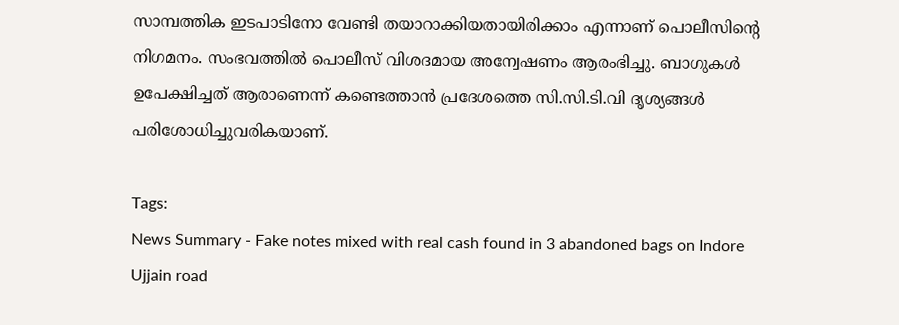സാമ്പത്തിക ഇടപാടിനോ വേണ്ടി തയാറാക്കിയതായിരിക്കാം എന്നാണ് പൊലീസിന്റെ നിഗമനം. സംഭവത്തിൽ പൊലീസ് വിശദമായ അന്വേഷണം ആരംഭിച്ചു. ബാഗുകൾ ഉപേക്ഷിച്ചത് ആരാണെന്ന് കണ്ടെത്താൻ പ്രദേശത്തെ സി.സി.ടി.വി ദൃശ്യങ്ങൾ പരിശോധിച്ചുവരികയാണ്.

Tags:
News Summary - Fake notes mixed with real cash found in 3 abandoned bags on Indore Ujjain road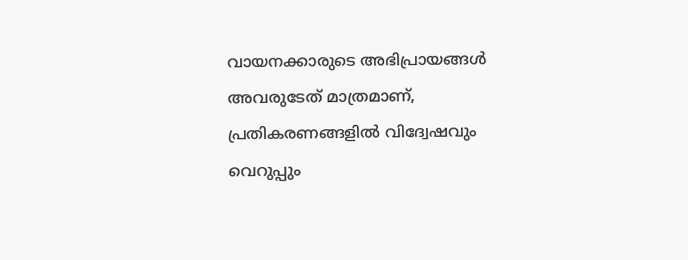വായനക്കാരുടെ അഭിപ്രായങ്ങള്‍ അവരുടേത് മാത്രമാണ്, പ്രതികരണങ്ങളിൽ വിദ്വേഷവും വെറുപ്പും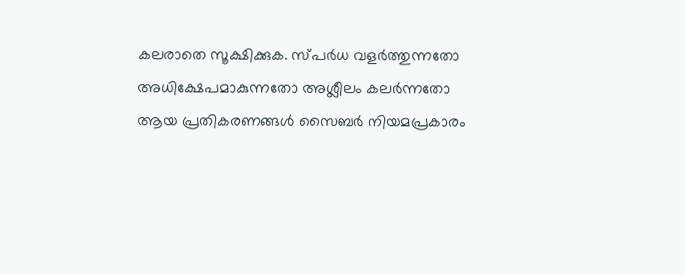കലരാതെ സൂക്ഷിക്കുക. സ്പർധ വളർത്തുന്നതോ അധിക്ഷേപമാകുന്നതോ അശ്ലീലം കലർന്നതോ ആയ പ്രതികരണങ്ങൾ സൈബർ നിയമപ്രകാരം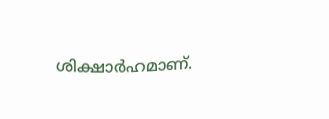ശിക്ഷാർഹമാണ്.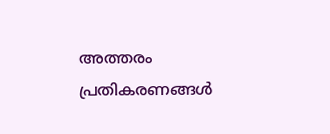അത്തരം പ്രതികരണങ്ങൾ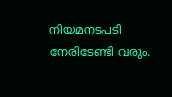നിയമനടപടി നേരിടേണ്ടി വരും.